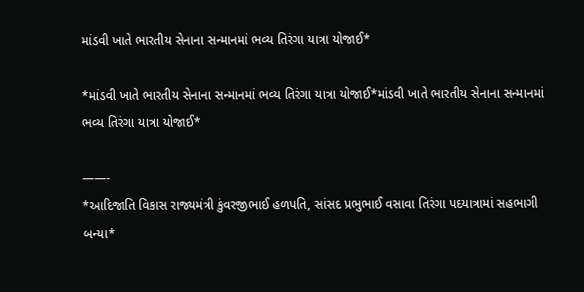માંડવી ખાતે ભારતીય સેનાના સન્માનમાં ભવ્ય તિરંગા યાત્રા યોજાઈ*

*માંડવી ખાતે ભારતીય સેનાના સન્માનમાં ભવ્ય તિરંગા યાત્રા યોજાઈ*માંડવી ખાતે ભારતીય સેનાના સન્માનમાં ભવ્ય તિરંગા યાત્રા યોજાઈ*

——-
*આદિજાતિ વિકાસ રાજ્યમંત્રી કુંવરજીભાઈ હળપતિ, સાંસદ પ્રભુભાઈ વસાવા તિરંગા પદયાત્રામાં સહભાગી બન્યા*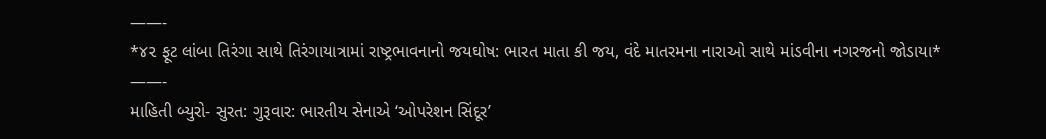——-
*૪૨ ફૂટ લાંબા તિરંગા સાથે તિરંગાયાત્રામાં રાષ્ટ્રભાવનાનો જયઘોષ: ભારત માતા કી જય, વંદે માતરમના નારાઓ સાથે માંડવીના નગરજનો જોડાયા*
——-
માહિતી બ્યુરો- સુરત: ગુરૂવાર: ભારતીય સેનાએ ‘ઓપરેશન સિંદૂર’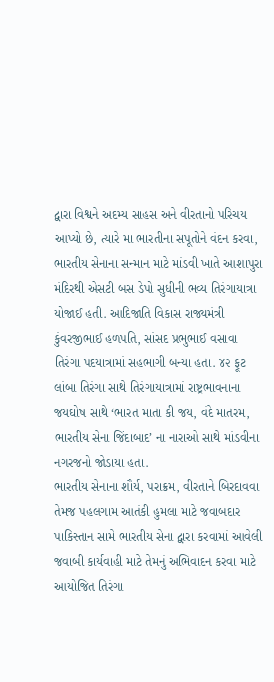દ્વારા વિશ્વને અદમ્ય સાહસ અને વીરતાનો પરિચય આપ્યો છે, ત્યારે મા ભારતીના સપૂતોને વંદન કરવા, ભારતીય સેનાના સન્માન માટે માંડવી ખાતે આશાપુરા મંદિરથી એસટી બસ ડેપો સુધીની ભવ્ય તિરંગાયાત્રા યોજાઈ હતી. આદિજાતિ વિકાસ રાજ્યમંત્રી કુંવરજીભાઈ હળપતિ, સાંસદ પ્રભુભાઈ વસાવા તિરંગા પદયાત્રામાં સહભાગી બન્યા હતા. ૪૨ ફૂટ લાંબા તિરંગા સાથે તિરંગાયાત્રામાં રાષ્ટ્રભાવનાના જયઘોષ સાથે ‘ભારત માતા કી જય, વંદે માતરમ, ભારતીય સેના જિંદાબાદ’ ના નારાઓ સાથે માંડવીના નગરજનો જોડાયા હતા.
ભારતીય સેનાના શૌર્ય, પરાક્રમ, વીરતાને બિરદાવવા તેમજ પહલગામ આતંકી હુમલા માટે જવાબદાર પાકિસ્તાન સામે ભારતીય સેના દ્વારા કરવામાં આવેલી જવાબી કાર્યવાહી માટે તેમનું અભિવાદન કરવા માટે આયોજિત તિરંગા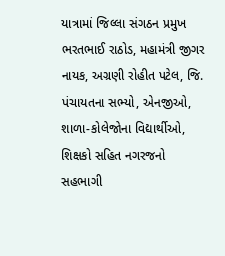યાત્રામાં જિલ્લા સંગઠન પ્રમુખ ભરતભાઈ રાઠોડ, મહામંત્રી જીગર નાયક, અગ્રણી રોહીત પટેલ, જિ. પંચાયતના સભ્યો, એનજીઓ, શાળા-કોલેજોના વિદ્યાર્થીઓ, શિક્ષકો સહિત નગરજનો સહભાગી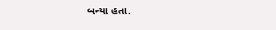બન્યા હતા.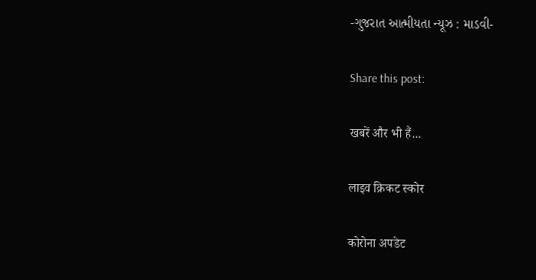-ગુજરાત આત્મીયતા ન્યૂઝ : માડવી-

Share this post:

खबरें और भी हैं...

लाइव क्रिकट स्कोर

कोरोना अपडेट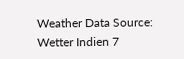Weather Data Source: Wetter Indien 7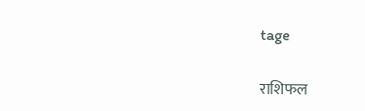tage

राशिफल